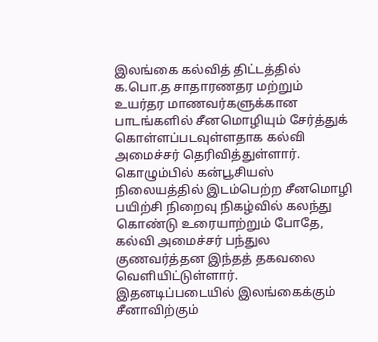இலங்கை கல்வித் திட்டத்தில் க.பொ.த சாதாரணதர மற்றும் உயர்தர மாணவர்களுக்கான பாடங்களில் சீனமொழியும் சேர்த்துக் கொள்ளப்படவுள்ளதாக கல்வி அமைச்சர் தெரிவித்துள்ளார்.
கொழும்பில் கன்பூசியஸ் நிலையத்தில் இடம்பெற்ற சீனமொழி பயிற்சி நிறைவு நிகழ்வில் கலந்து கொண்டு உரையாற்றும் போதே, கல்வி அமைச்சர் பந்துல குணவர்த்தன இந்தத் தகவலை வெளியிட்டுள்ளார்.
இதனடிப்படையில் இலங்கைக்கும் சீனாவிற்கும்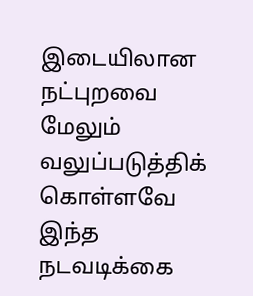இடையிலான நட்புறவை மேலும் வலுப்படுத்திக் கொள்ளவே இந்த நடவடிக்கை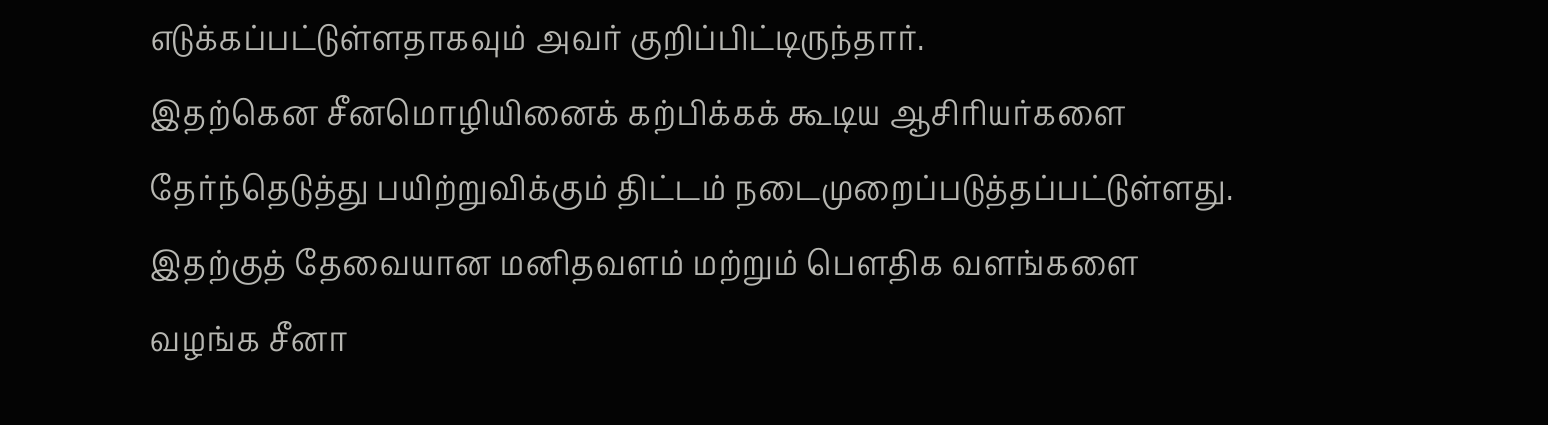எடுக்கப்பட்டுள்ளதாகவும் அவர் குறிப்பிட்டிருந்தார்.
இதற்கென சீனமொழியினைக் கற்பிக்கக் கூடிய ஆசிரியர்களை தேர்ந்தெடுத்து பயிற்றுவிக்கும் திட்டம் நடைமுறைப்படுத்தப்பட்டுள்ளது.
இதற்குத் தேவையான மனிதவளம் மற்றும் பெளதிக வளங்களை வழங்க சீனா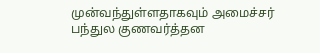முன்வந்துள்ளதாகவும் அமைச்சர் பந்துல குணவர்த்தன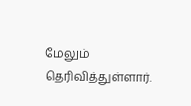மேலும் தெரிவித்துள்ளார்.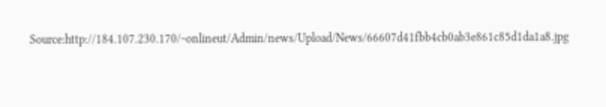Source:http://184.107.230.170/~onlineut/Admin/news/Upload/News/66607d41fbb4cb0ab3e861c85d1da1a8.jpg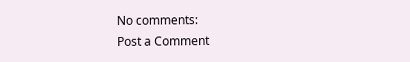No comments:
Post a Comment